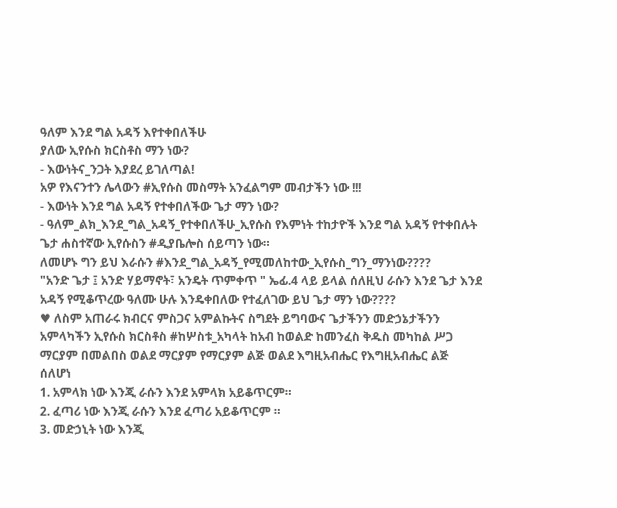ዓለም እንደ ግል አዳኝ እየተቀበለችሁ
ያለው ኢየሱስ ክርስቶስ ማን ነው?
- እውነትና_ንጋት እያደረ ይገለጣል!
አዎ የእናንተን ሌላውን #ኢየሱስ መስማት አንፈልግም መብታችን ነው !!!
- እውነት እንደ ግል አዳኝ የተቀበለችው ጌታ ማን ነው?
- ዓለም_ልክ_እንደ_ግል_አዳኝ_የተቀበለችሁ_ኢየሱስ የእምነት ተከታዮች እንደ ግል አዳኝ የተቀበሉት ጌታ ሐስተኛው ኢየሱስን #ዲያቤሎስ ሰይጣን ነው።
ለመሆኑ ግን ይህ እራሱን #እንደ_ግል_አዳኝ_የሚመለከተው_ኢየሱስ_ግን_ማንነው????
"አንድ ጌታ ፤ አንድ ሃይማኖት፣ አንዴት ጥምቀጥ " ኤፊ.4 ላይ ይላል ሰለዚህ ራሱን እንደ ጌታ እንደ አዳኝ የሚቆጥረው ዓለሙ ሁሉ እንዴቀበለው የተፈለገው ይህ ጌታ ማን ነው????
♥ ለስም አጠራሩ ክብርና ምስጋና አምልኩትና ስግደት ይግባውና ጌታችንን መድኃኔታችንን አምላካችን ኢየሱስ ክርስቶስ #ከሦስቱ_አካላት ከአብ ከወልድ ከመንፈስ ቅዱስ መካከል ሥጋ ማርያም በመልበስ ወልደ ማርያም የማርያም ልጅ ወልደ እግዚአብሔር የእግዚአብሔር ልጅ ሰለሆነ
1. አምላክ ነው እንጂ ራሱን እንደ አምላክ አይቆጥርም።
2. ፈጣሪ ነው እንጂ ራሱን እንደ ፈጣሪ አይቆጥርም ።
3. መድኃኒት ነው እንጂ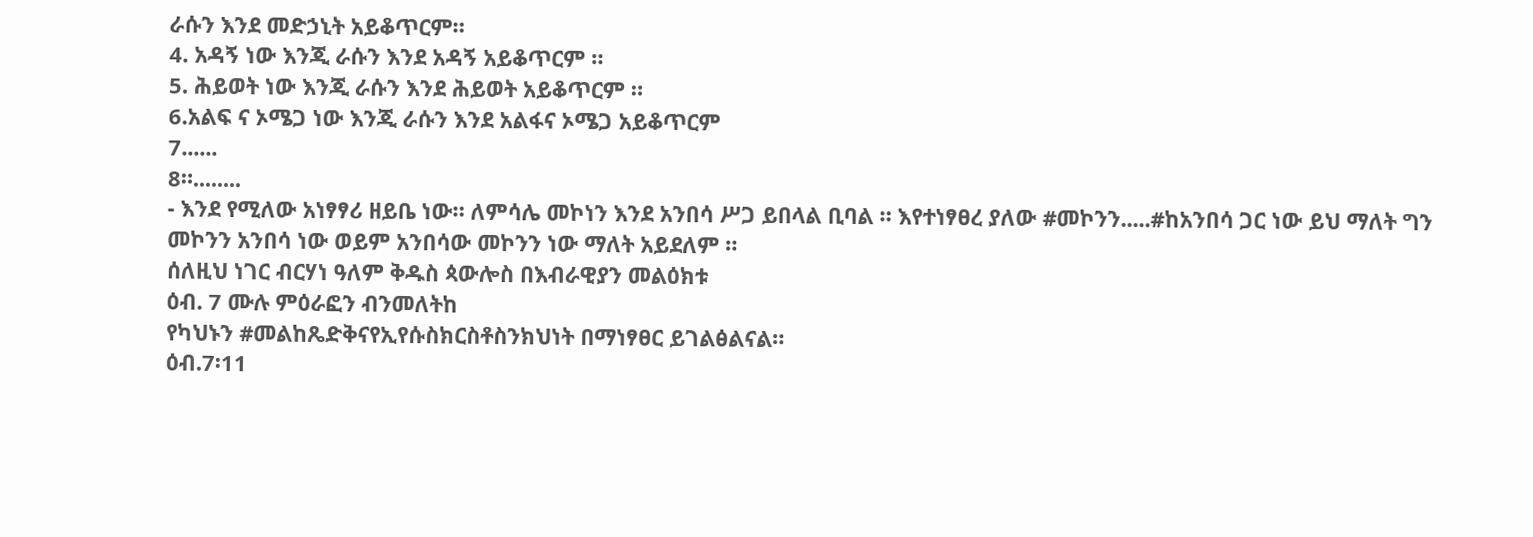ራሱን እንደ መድኃኒት አይቆጥርም።
4. አዳኝ ነው እንጂ ራሱን እንደ አዳኝ አይቆጥርም ።
5. ሕይወት ነው እንጂ ራሱን እንደ ሕይወት አይቆጥርም ።
6.አልፍ ና ኦሜጋ ነው እንጂ ራሱን እንደ አልፋና ኦሜጋ አይቆጥርም
7......
8።........
- እንደ የሚለው አነፃፃሪ ዘይቤ ነው። ለምሳሌ መኮነን እንደ አንበሳ ሥጋ ይበላል ቢባል ። እየተነፃፀረ ያለው #መኮንን.....#ከአንበሳ ጋር ነው ይህ ማለት ግን መኮንን አንበሳ ነው ወይም አንበሳው መኮንን ነው ማለት አይደለም ።
ሰለዚህ ነገር ብርሃነ ዓለም ቅዱስ ጳውሎስ በእብራዊያን መልዕክቱ
ዕብ. 7 ሙሉ ምዕራፎን ብንመለትከ
የካህኑን #መልከጼድቅናየኢየሱስክርስቶስንክህነት በማነፃፀር ይገልፅልናል።
ዕብ.7፡11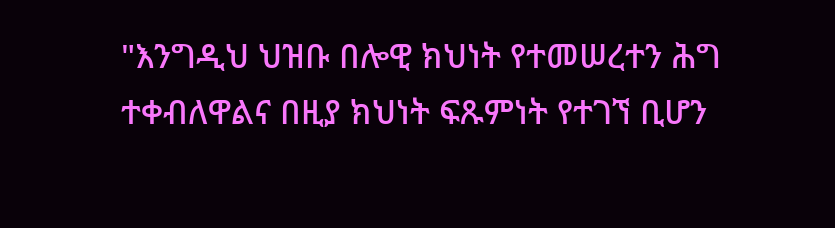"እንግዲህ ህዝቡ በሎዊ ክህነት የተመሠረተን ሕግ ተቀብለዋልና በዚያ ክህነት ፍጹምነት የተገኘ ቢሆን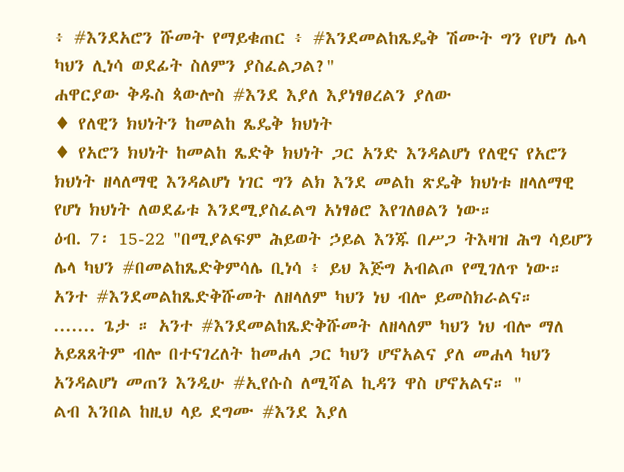፥ #እንደአሮን ሹመት የማይቁጠር ፥ #እንደመልከጼዴቅ ሽሙት ግን የሆነ ሌላ ካህን ሊነሳ ወደፊት ስለምን ያስፈልጋል?"
ሐዋርያው ቅዱስ ጳውሎስ #እንደ እያለ እያነፃፀረልን ያለው
♦ የለዊን ክህነትን ከመልከ ጼዴቅ ክህነት
♦ የአሮን ክህነት ከመልከ ጼድቅ ክህነት ጋር አንድ እንዳልሆነ የለዊና የአሮን ክህነት ዘላለማዊ እንዳልሆነ ነገር ግን ልክ እንደ መልከ ጽዴቅ ክህነቱ ዘላለማዊ የሆነ ክህነት ለወደፊቱ እንደሚያስፈልግ አነፃፅሮ እየገለፀልን ነው።
ዕብ. 7፡ 15-22 "በሚያልፍም ሕይወት ኃይል እንጁ በሥጋ ትእዛዝ ሕግ ሳይሆን ሌላ ካህን #በመልከጼድቅምሳሌ ቢነሳ ፥ ይህ እጅግ አብልጦ የሚገለጥ ነው።
አንተ #እንደመልከጼድቅሹመት ለዘላለም ካህን ነህ ብሎ ይመስክራልና።
....... ጌታ ። አንተ #እንደመልከጼድቅሹመት ለዘላለም ካህን ነህ ብሎ ማለ አይጸጸትም ብሎ በተናገረለት ከመሐላ ጋር ካህን ሆኖአልና ያለ መሐላ ካህን አንዳልሆነ መጠን እንዲሁ #ኢየሱስ ለሚሻል ኪዳን ዋስ ሆኖአልና። "
ልብ እንበል ከዚህ ላይ ደግሙ #እንደ እያለ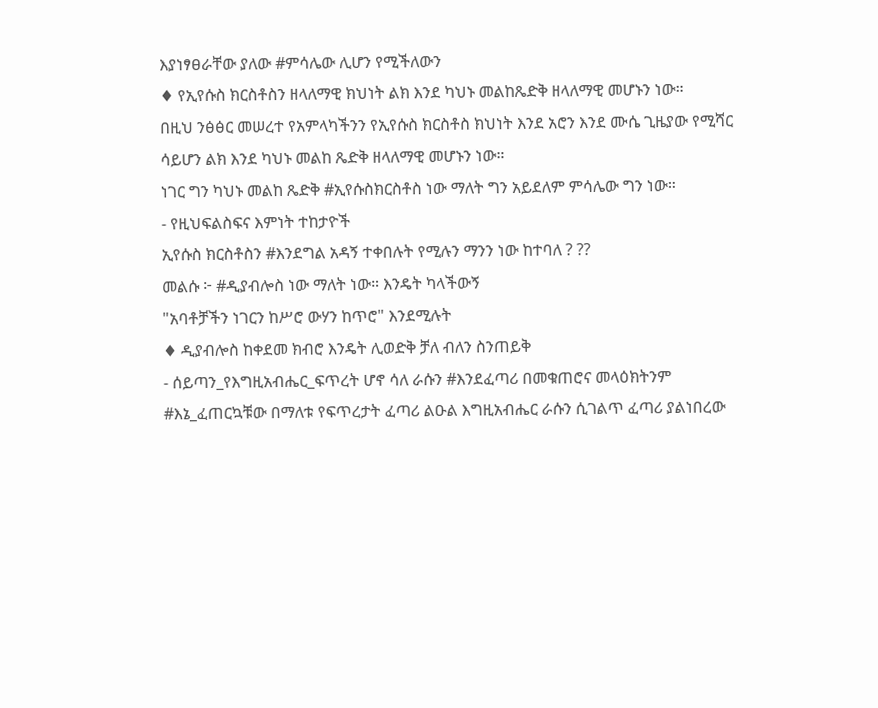እያነፃፀራቸው ያለው #ምሳሌው ሊሆን የሚችለውን
♦ የኢየሱስ ክርስቶስን ዘላለማዊ ክህነት ልክ እንደ ካህኑ መልከጼድቅ ዘላለማዊ መሆኑን ነው።
በዚህ ንፅፅር መሠረተ የአምላካችንን የኢየሱስ ክርስቶስ ክህነት እንደ አሮን እንደ ሙሴ ጊዜያው የሚሻር ሳይሆን ልክ እንደ ካህኑ መልከ ጼድቅ ዘላለማዊ መሆኑን ነው።
ነገር ግን ካህኑ መልከ ጼድቅ #ኢየሱስክርስቶስ ነው ማለት ግን አይደለም ምሳሌው ግን ነው።
- የዚህፍልስፍና እምነት ተከታዮች
ኢየሱስ ክርስቶስን #እንደግል አዳኝ ተቀበሉት የሚሉን ማንን ነው ከተባለ ? ??
መልሱ ፦ #ዲያብሎስ ነው ማለት ነው። እንዴት ካላችውኝ
"አባቶቻችን ነገርን ከሥሮ ውሃን ከጥሮ" እንደሚሉት
♦ ዲያብሎስ ከቀደመ ክብሮ እንዴት ሊወድቅ ቻለ ብለን ስንጠይቅ
- ሰይጣን_የእግዚአብሔር_ፍጥረት ሆኖ ሳለ ራሱን #እንደፈጣሪ በመቁጠሮና መላዕክትንም #እኔ_ፈጠርኳቹው በማለቱ የፍጥረታት ፈጣሪ ልዑል እግዚአብሔር ራሱን ሲገልጥ ፈጣሪ ያልነበረው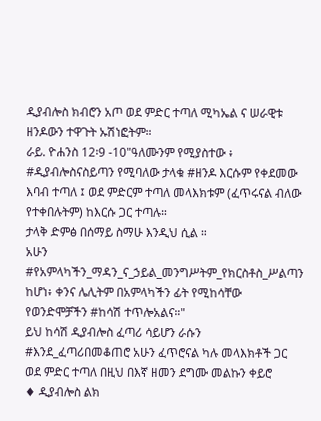ዲያብሎስ ክብሮን አጦ ወደ ምድር ተጣለ ሚካኤል ና ሠራዊቱ ዘንዶውን ተዋጉት ኡሽነፎትም።
ራይ. ዮሐንስ 12፡9 -10"ዓለሙንም የሚያስተው ፥ #ዲያብሎስናስይጣን የሚባለው ታላቁ #ዘንዶ እርሱም የቀደመው እባብ ተጣለ ፤ ወደ ምድርም ተጣለ መላእክቱም (ፈጥሩናል ብለው የተቀበሉትም) ከእርሱ ጋር ተጣሉ።
ታላቅ ድምፅ በሰማይ ስማሁ እንዲህ ሲል ።
አሁን #የአምላካችን_ማዳን_ና_ኃይል_መንግሥትም_የክርስቶስ_ሥልጣን ከሆነ፥ ቀንና ሌሊትም በአምላካችን ፊት የሚከሳቸው የወንድሞቻችን #ከሳሽ ተጥሎአልና።"
ይህ ከሳሽ ዲያብሎስ ፈጣሪ ሳይሆን ራሱን #እንደ_ፈጣሪበመቆጠሮ አሁን ፈጥሮናል ካሉ መላእክቶች ጋር ወደ ምድር ተጣለ በዚህ በእኛ ዘመን ደግሙ መልኩን ቀይሮ
♦ ዲያብሎስ ልክ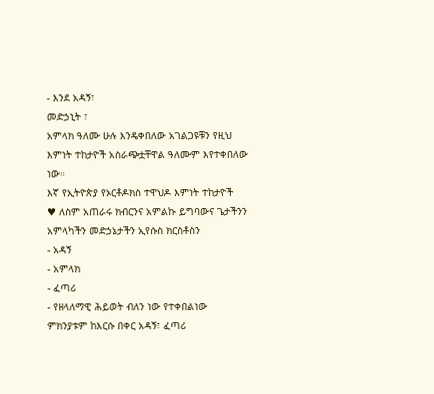- እንደ አዳኝ፣
መድኃኒት ፣
አምላክ ዓለሙ ሁሉ እንዴቀበለው አገልጋዩቹን የዚህ እምነት ተከታዮች አስራጭቷቸዋል ዓለሙም እየተቀበለው ነው።
እኛ የኢትዮጵያ የኦርቶዶክስ ተዋህዶ እምነት ተከታዮች
♥ ለስም አጠራሩ ክብርንና አምልኩ ይግባውና ጌታችንን አምላካችን መድኃኔታችን ኢየሱስ ክርስቶስን
- አዳኝ
- አምላክ
- ፈጣሪ
- የዘላለማዊ ሕይወት ብለን ነው የተቀበልነው ምክንያቱም ከእርሱ በቀር አዳኝ፣ ፈጣሪ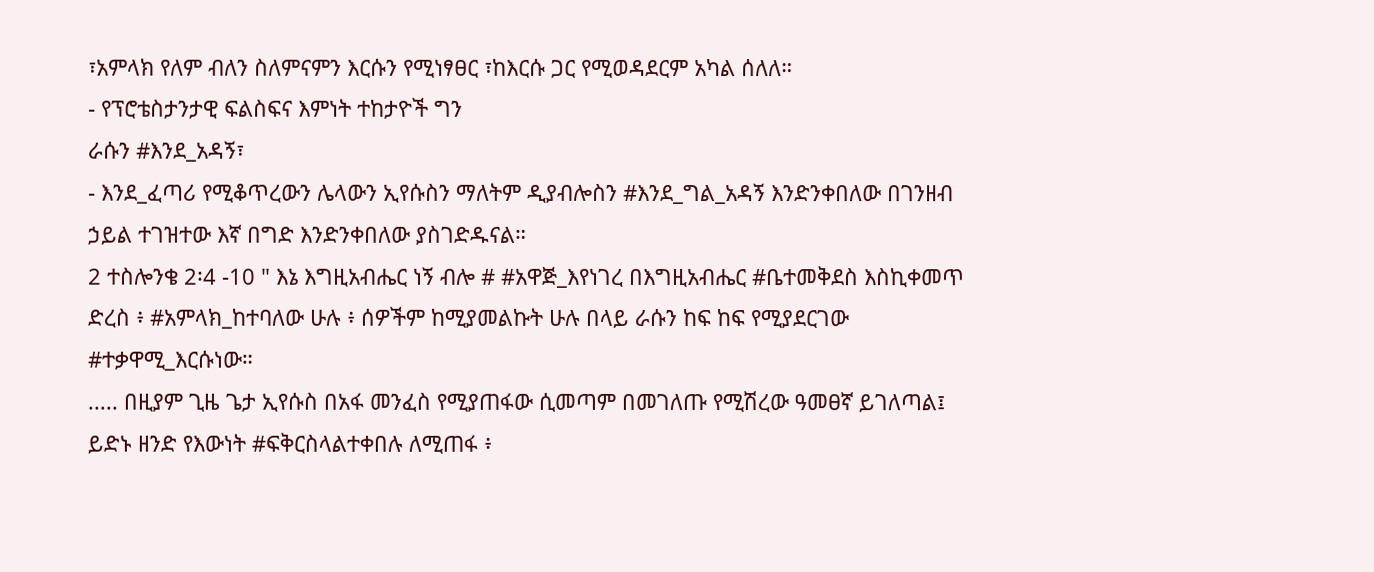፣አምላክ የለም ብለን ስለምናምን እርሱን የሚነፃፀር ፣ከእርሱ ጋር የሚወዳደርም አካል ሰለለ።
- የፕሮቴስታንታዊ ፍልስፍና እምነት ተከታዮች ግን
ራሱን #እንደ_አዳኝ፣
- እንደ_ፈጣሪ የሚቆጥረውን ሌላውን ኢየሱስን ማለትም ዲያብሎስን #እንደ_ግል_አዳኝ እንድንቀበለው በገንዘብ ኃይል ተገዝተው እኛ በግድ እንድንቀበለው ያስገድዱናል።
2 ተስሎንቄ 2፡4 -10 " እኔ እግዚአብሔር ነኝ ብሎ # #አዋጅ_እየነገረ በእግዚአብሔር #ቤተመቅደስ እስኪቀመጥ ድረስ ፥ #አምላክ_ከተባለው ሁሉ ፥ ሰዎችም ከሚያመልኩት ሁሉ በላይ ራሱን ከፍ ከፍ የሚያደርገው #ተቃዋሚ_እርሱነው።
..... በዚያም ጊዜ ጌታ ኢየሱስ በአፋ መንፈስ የሚያጠፋው ሲመጣም በመገለጡ የሚሽረው ዓመፀኛ ይገለጣል፤ ይድኑ ዘንድ የእውነት #ፍቅርስላልተቀበሉ ለሚጠፋ ፥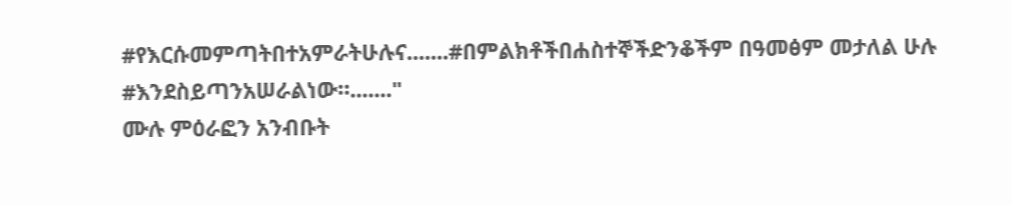#የእርሱመምጣትበተአምራትሁሉና.......#በምልክቶችበሐስተኞችድንቆችም በዓመፅም መታለል ሁሉ #እንደስይጣንአሠራልነው።......."
ሙሉ ምዕራፎን አንብቡት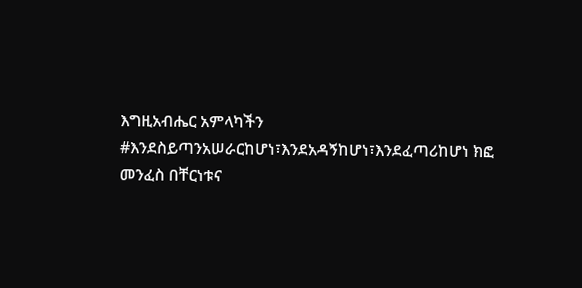እግዚአብሔር አምላካችን #እንደስይጣንአሠራርከሆነ፣እንደአዳኝከሆነ፣እንደፈጣሪከሆነ ክፎ መንፈስ በቸርነቱና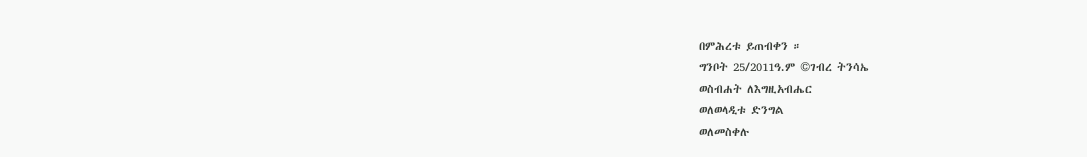በምሕረቱ ይጠብቀን ።
ግንቦት 25/2011ዓ.ም ©ገብረ ትንሳኤ
ወስብሐት ለእግዚአብሔር
ወለወላዲቱ ድንግል
ወለመስቀሉ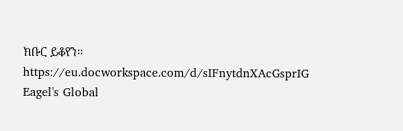ክቡር ይቆየን።
https://eu.docworkspace.com/d/sIFnytdnXAcGsprIG Eagel's Global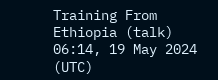Training From Ethiopia (talk) 06:14, 19 May 2024 (UTC)